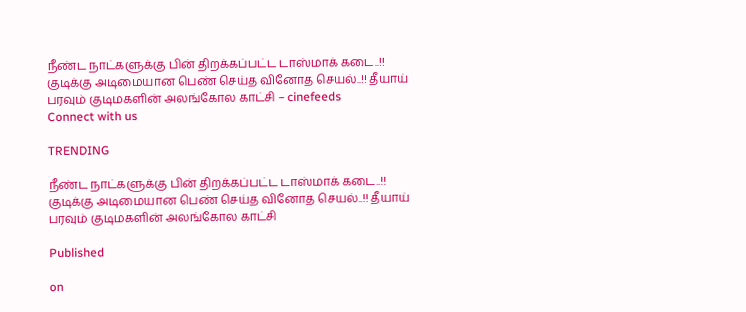நீண்ட நாட்களுக்கு பின் திறக்கப்பட்ட டாஸ்மாக் கடை..!! குடிக்கு அடிமையான பெண் செய்த வினோத செயல்..!! தீயாய் பரவும் குடிமகளின் அலங்கோல காட்சி – cinefeeds
Connect with us

TRENDING

நீண்ட நாட்களுக்கு பின் திறக்கப்பட்ட டாஸ்மாக் கடை..!! குடிக்கு அடிமையான பெண் செய்த வினோத செயல்..!! தீயாய் பரவும் குடிமகளின் அலங்கோல காட்சி

Published

on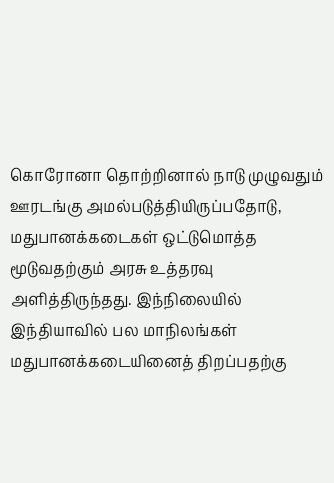கொரோனா தொற்றினால் நாடு முழுவதும் ஊரடங்கு அமல்படுத்தியிருப்பதோடு, மதுபானக்கடைகள் ஒட்டுமொத்த மூடுவதற்கும் அரசு உத்தரவு அளித்திருந்தது. இந்நிலையில் இந்தியாவில் பல மாநிலங்கள் மதுபானக்கடையினைத் திறப்பதற்கு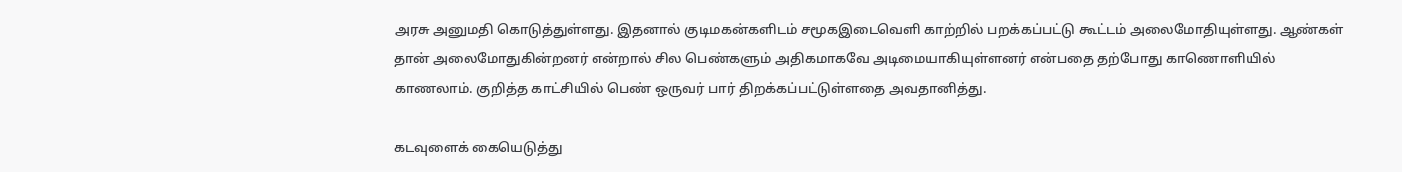அரசு அனுமதி கொடுத்துள்ளது. இதனால் குடிமகன்களிடம் சமூகஇடைவெளி காற்றில் பறக்கப்பட்டு கூட்டம் அலைமோதியுள்ளது. ஆண்கள் தான் அலைமோதுகின்றனர் என்றால் சில பெண்களும் அதிகமாகவே அடிமையாகியுள்ளனர் என்பதை தற்போது காணொளியில் காணலாம். குறித்த காட்சியில் பெண் ஒருவர் பார் திறக்கப்பட்டுள்ளதை அவதானித்து.

கடவுளைக் கையெடுத்து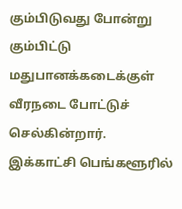கும்பிடுவது போன்று கும்பிட்டு மதுபானக்கடைக்குள் வீரநடை போட்டுச் செல்கின்றார். இக்காட்சி பெங்களூரில்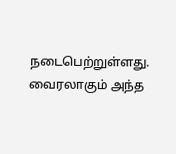நடைபெற்றுள்ளது. வைரலாகும் அந்த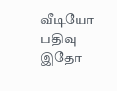வீடியோ பதிவு இதோ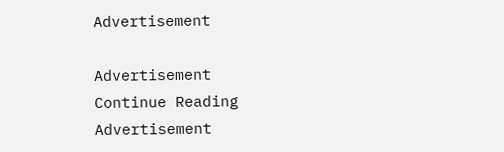Advertisement

Advertisement
Continue Reading
Advertisement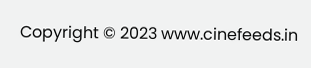Copyright © 2023 www.cinefeeds.in